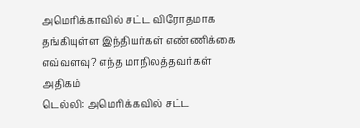அமெரிக்காவில் சட்ட விரோதமாக தங்கியுள்ள இந்தியர்கள் எண்ணிக்கை எவ்வளவு? எந்த மாநிலத்தவர்கள் அதிகம்
டெல்லி: அமெரிக்கவில் சட்ட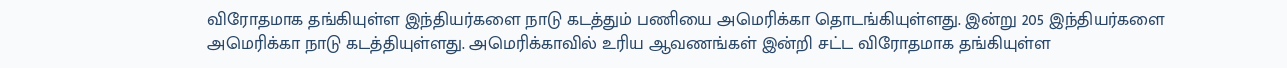விரோதமாக தங்கியுள்ள இந்தியர்களை நாடு கடத்தும் பணியை அமெரிக்கா தொடங்கியுள்ளது. இன்று 205 இந்தியர்களை அமெரிக்கா நாடு கடத்தியுள்ளது. அமெரிக்காவில் உரிய ஆவணங்கள் இன்றி சட்ட விரோதமாக தங்கியுள்ள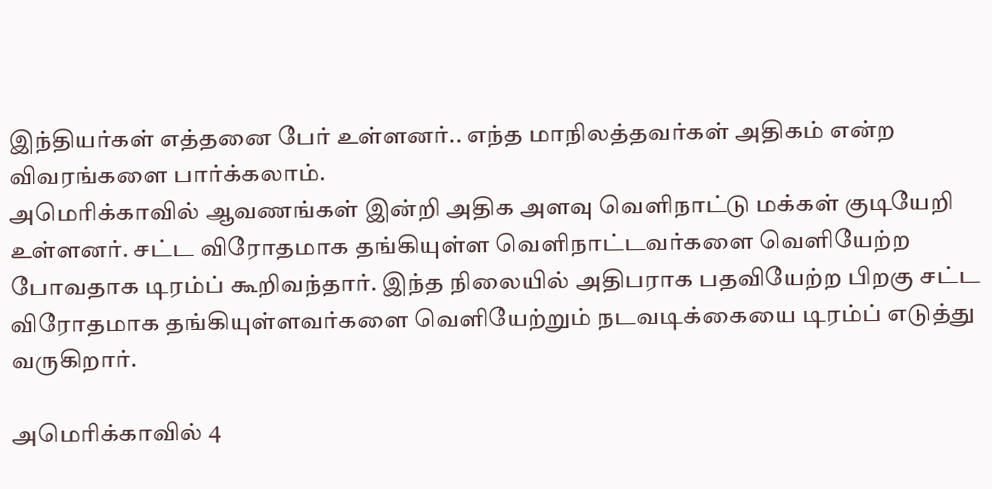இந்தியர்கள் எத்தனை பேர் உள்ளனர்.. எந்த மாநிலத்தவர்கள் அதிகம் என்ற விவரங்களை பார்க்கலாம்.
அமெரிக்காவில் ஆவணங்கள் இன்றி அதிக அளவு வெளிநாட்டு மக்கள் குடியேறி உள்ளனர். சட்ட விரோதமாக தங்கியுள்ள வெளிநாட்டவர்களை வெளியேற்ற போவதாக டிரம்ப் கூறிவந்தார். இந்த நிலையில் அதிபராக பதவியேற்ற பிறகு சட்ட விரோதமாக தங்கியுள்ளவர்களை வெளியேற்றும் நடவடிக்கையை டிரம்ப் எடுத்து வருகிறார்.

அமெரிக்காவில் 4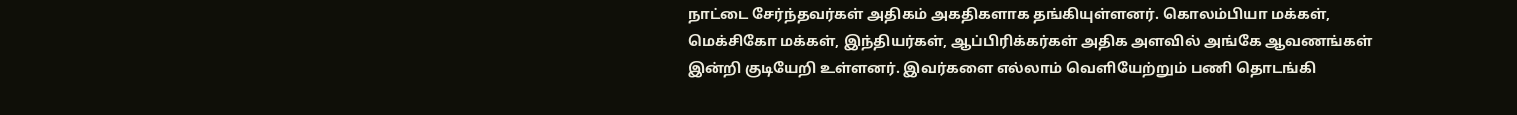நாட்டை சேர்ந்தவர்கள் அதிகம் அகதிகளாக தங்கியுள்ளனர். கொலம்பியா மக்கள், மெக்சிகோ மக்கள், இந்தியர்கள், ஆப்பிரிக்கர்கள் அதிக அளவில் அங்கே ஆவணங்கள் இன்றி குடியேறி உள்ளனர். இவர்களை எல்லாம் வெளியேற்றும் பணி தொடங்கி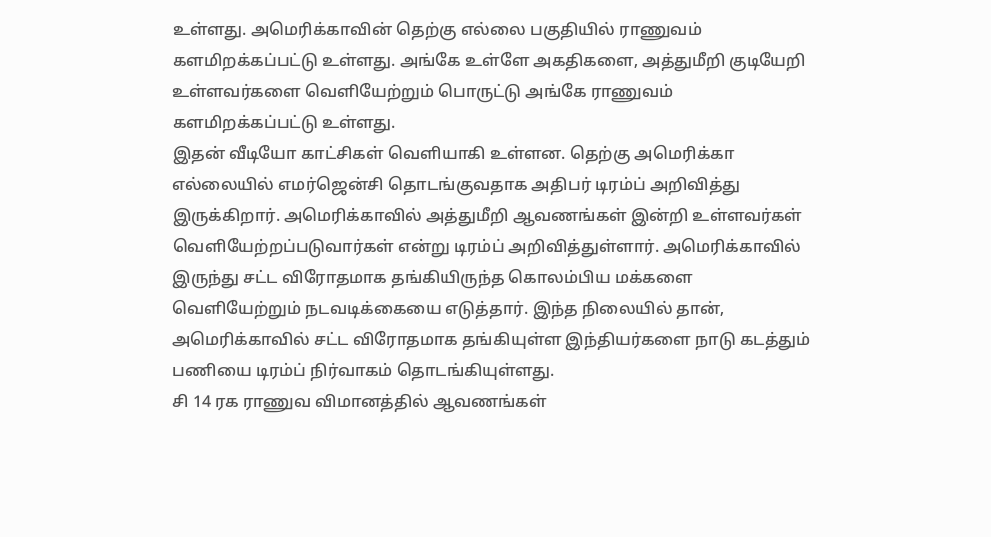உள்ளது. அமெரிக்காவின் தெற்கு எல்லை பகுதியில் ராணுவம் களமிறக்கப்பட்டு உள்ளது. அங்கே உள்ளே அகதிகளை, அத்துமீறி குடியேறி உள்ளவர்களை வெளியேற்றும் பொருட்டு அங்கே ராணுவம் களமிறக்கப்பட்டு உள்ளது.
இதன் வீடியோ காட்சிகள் வெளியாகி உள்ளன. தெற்கு அமெரிக்கா எல்லையில் எமர்ஜென்சி தொடங்குவதாக அதிபர் டிரம்ப் அறிவித்து இருக்கிறார். அமெரிக்காவில் அத்துமீறி ஆவணங்கள் இன்றி உள்ளவர்கள் வெளியேற்றப்படுவார்கள் என்று டிரம்ப் அறிவித்துள்ளார். அமெரிக்காவில் இருந்து சட்ட விரோதமாக தங்கியிருந்த கொலம்பிய மக்களை வெளியேற்றும் நடவடிக்கையை எடுத்தார். இந்த நிலையில் தான், அமெரிக்காவில் சட்ட விரோதமாக தங்கியுள்ள இந்தியர்களை நாடு கடத்தும் பணியை டிரம்ப் நிர்வாகம் தொடங்கியுள்ளது.
சி 14 ரக ராணுவ விமானத்தில் ஆவணங்கள்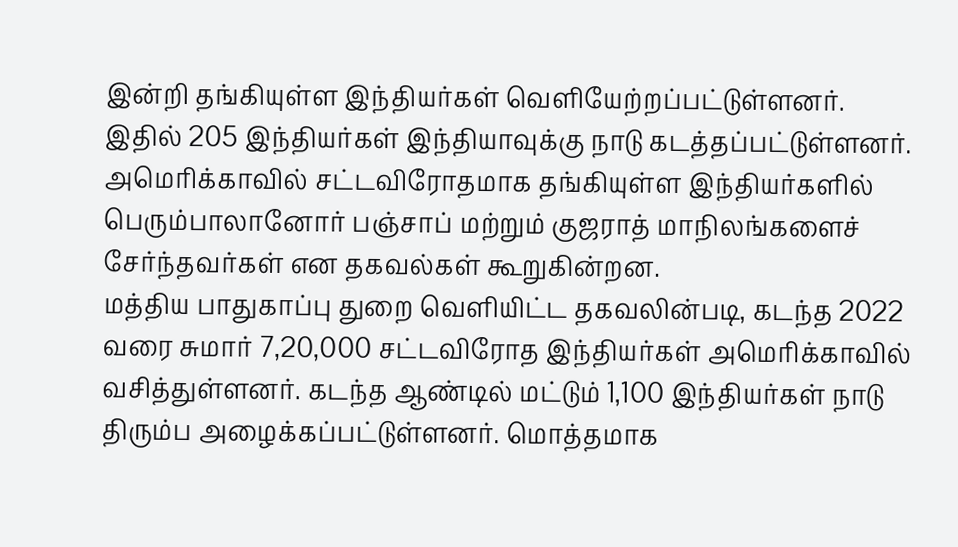இன்றி தங்கியுள்ள இந்தியர்கள் வெளியேற்றப்பட்டுள்ளனர். இதில் 205 இந்தியர்கள் இந்தியாவுக்கு நாடு கடத்தப்பட்டுள்ளனர். அமெரிக்காவில் சட்டவிரோதமாக தங்கியுள்ள இந்தியர்களில் பெரும்பாலானோர் பஞ்சாப் மற்றும் குஜராத் மாநிலங்களைச் சேர்ந்தவர்கள் என தகவல்கள் கூறுகின்றன.
மத்திய பாதுகாப்பு துறை வெளியிட்ட தகவலின்படி, கடந்த 2022 வரை சுமார் 7,20,000 சட்டவிரோத இந்தியர்கள் அமெரிக்காவில் வசித்துள்ளனர். கடந்த ஆண்டில் மட்டும் 1,100 இந்தியர்கள் நாடு திரும்ப அழைக்கப்பட்டுள்ளனர். மொத்தமாக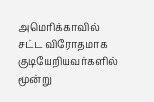அமெரிக்காவில் சட்ட விரோதமாக குடியேறியவர்களில் மூன்று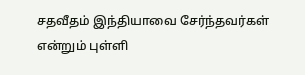சதவீதம் இந்தியாவை சேர்ந்தவர்கள் என்றும் புள்ளி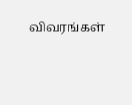விவரங்கள்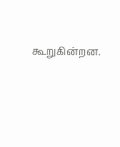கூறுகின்றன.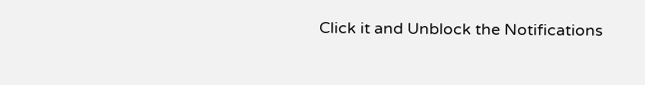Click it and Unblock the Notifications